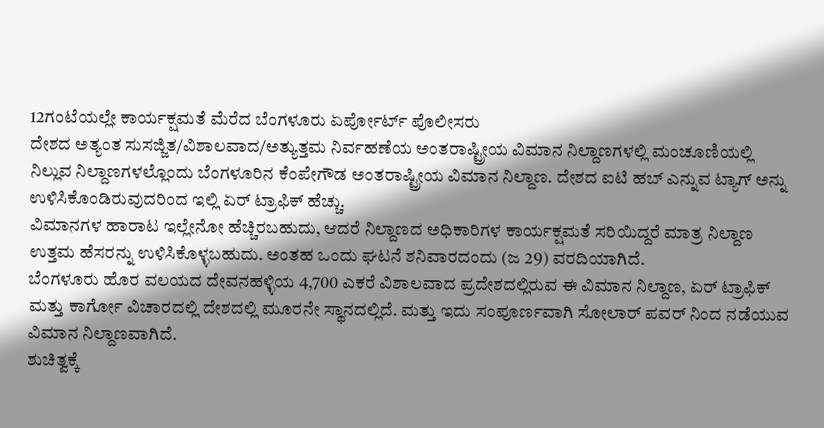12ಗಂಟೆಯಲ್ಲೇ ಕಾರ್ಯಕ್ಷಮತೆ ಮೆರೆದ ಬೆಂಗಳೂರು ಏರ್ಪೋರ್ಟ್ ಪೊಲೀಸರು
ದೇಶದ ಅತ್ಯಂತ ಸುಸಜ್ಜಿತ/ವಿಶಾಲವಾದ/ಅತ್ಯುತ್ತಮ ನಿರ್ವಹಣೆಯ ಅಂತರಾಷ್ಟ್ರೀಯ ವಿಮಾನ ನಿಲ್ದಾಣಗಳಲ್ಲಿ ಮಂಚೂಣಿಯಲ್ಲಿ ನಿಲ್ಲುವ ನಿಲ್ದಾಣಗಳಲ್ಲೊಂದು ಬೆಂಗಳೂರಿನ ಕೆಂಪೇಗೌಡ ಅಂತರಾಷ್ಟ್ರೀಯ ವಿಮಾನ ನಿಲ್ದಾಣ. ದೇಶದ ಐಟಿ ಹಬ್ ಎನ್ನುವ ಟ್ಯಾಗ್ ಅನ್ನು ಉಳಿಸಿಕೊಂಡಿರುವುದರಿಂದ ಇಲ್ಲಿ ಏರ್ ಟ್ರಾಫಿಕ್ ಹೆಚ್ಚು.
ವಿಮಾನಗಳ ಹಾರಾಟ ಇಲ್ಲೇನೋ ಹೆಚ್ಚಿರಬಹುದು, ಆದರೆ ನಿಲ್ದಾಣದ ಅಧಿಕಾರಿಗಳ ಕಾರ್ಯಕ್ಷಮತೆ ಸರಿಯಿದ್ದರೆ ಮಾತ್ರ ನಿಲ್ದಾಣ ಉತ್ತಮ ಹೆಸರನ್ನು ಉಳಿಸಿಕೊಳ್ಳಬಹುದು. ಅಂತಹ ಒಂದು ಘಟನೆ ಶನಿವಾರದಂದು (ಜ 29) ವರದಿಯಾಗಿದೆ.
ಬೆಂಗಳೂರು ಹೊರ ವಲಯದ ದೇವನಹಳ್ಳಿಯ 4,700 ಎಕರೆ ವಿಶಾಲವಾದ ಪ್ರದೇಶದಲ್ಲಿರುವ ಈ ವಿಮಾನ ನಿಲ್ದಾಣ, ಏರ್ ಟ್ರಾಫಿಕ್ ಮತ್ತು ಕಾರ್ಗೋ ವಿಚಾರದಲ್ಲಿ ದೇಶದಲ್ಲಿ ಮೂರನೇ ಸ್ಥಾನದಲ್ಲಿದೆ. ಮತ್ತು ಇದು ಸಂಪೂರ್ಣವಾಗಿ ಸೋಲಾರ್ ಪವರ್ ನಿಂದ ನಡೆಯುವ ವಿಮಾನ ನಿಲ್ದಾಣವಾಗಿದೆ.
ಶುಚಿತ್ವಕ್ಕೆ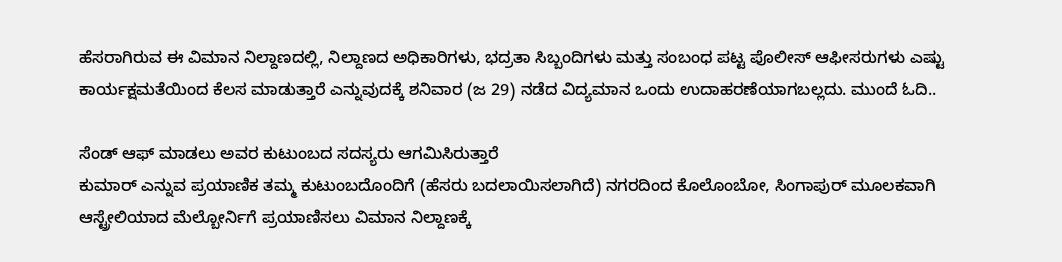ಹೆಸರಾಗಿರುವ ಈ ವಿಮಾನ ನಿಲ್ದಾಣದಲ್ಲಿ, ನಿಲ್ದಾಣದ ಅಧಿಕಾರಿಗಳು, ಭದ್ರತಾ ಸಿಬ್ಬಂದಿಗಳು ಮತ್ತು ಸಂಬಂಧ ಪಟ್ಟ ಪೊಲೀಸ್ ಆಫೀಸರುಗಳು ಎಷ್ಟು ಕಾರ್ಯಕ್ಷಮತೆಯಿಂದ ಕೆಲಸ ಮಾಡುತ್ತಾರೆ ಎನ್ನುವುದಕ್ಕೆ ಶನಿವಾರ (ಜ 29) ನಡೆದ ವಿದ್ಯಮಾನ ಒಂದು ಉದಾಹರಣೆಯಾಗಬಲ್ಲದು. ಮುಂದೆ ಓದಿ..

ಸೆಂಡ್ ಆಫ್ ಮಾಡಲು ಅವರ ಕುಟುಂಬದ ಸದಸ್ಯರು ಆಗಮಿಸಿರುತ್ತಾರೆ
ಕುಮಾರ್ ಎನ್ನುವ ಪ್ರಯಾಣಿಕ ತಮ್ಮ ಕುಟುಂಬದೊಂದಿಗೆ (ಹೆಸರು ಬದಲಾಯಿಸಲಾಗಿದೆ) ನಗರದಿಂದ ಕೊಲೊಂಬೋ, ಸಿಂಗಾಪುರ್ ಮೂಲಕವಾಗಿ ಆಸ್ಟ್ರೇಲಿಯಾದ ಮೆಲ್ಬೋರ್ನಿಗೆ ಪ್ರಯಾಣಿಸಲು ವಿಮಾನ ನಿಲ್ದಾಣಕ್ಕೆ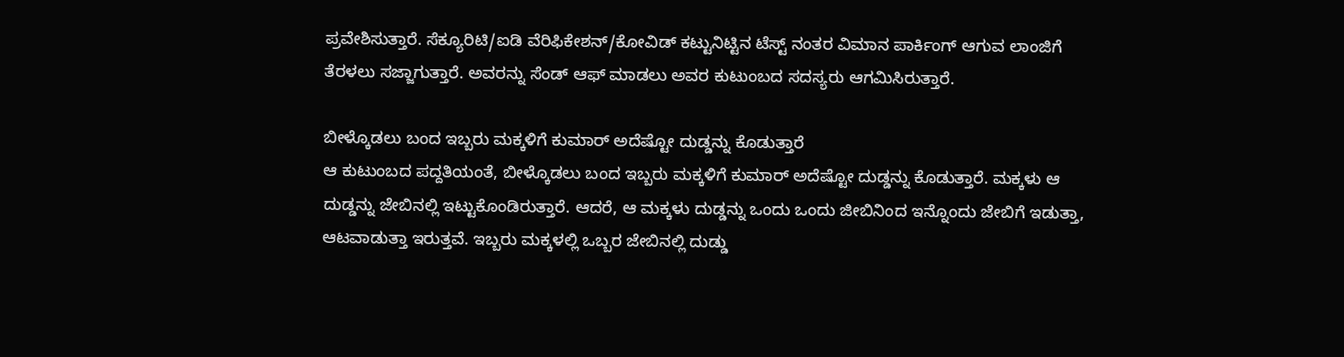ಪ್ರವೇಶಿಸುತ್ತಾರೆ. ಸೆಕ್ಯೂರಿಟಿ/ಐಡಿ ವೆರಿಫಿಕೇಶನ್/ಕೋವಿಡ್ ಕಟ್ಟುನಿಟ್ಟಿನ ಟೆಸ್ಟ್ ನಂತರ ವಿಮಾನ ಪಾರ್ಕಿಂಗ್ ಆಗುವ ಲಾಂಜಿಗೆ ತೆರಳಲು ಸಜ್ಜಾಗುತ್ತಾರೆ. ಅವರನ್ನು ಸೆಂಡ್ ಆಫ್ ಮಾಡಲು ಅವರ ಕುಟುಂಬದ ಸದಸ್ಯರು ಆಗಮಿಸಿರುತ್ತಾರೆ.

ಬೀಳ್ಕೊಡಲು ಬಂದ ಇಬ್ಬರು ಮಕ್ಕಳಿಗೆ ಕುಮಾರ್ ಅದೆಷ್ಟೋ ದುಡ್ಡನ್ನು ಕೊಡುತ್ತಾರೆ
ಆ ಕುಟುಂಬದ ಪದ್ದತಿಯಂತೆ, ಬೀಳ್ಕೊಡಲು ಬಂದ ಇಬ್ಬರು ಮಕ್ಕಳಿಗೆ ಕುಮಾರ್ ಅದೆಷ್ಟೋ ದುಡ್ಡನ್ನು ಕೊಡುತ್ತಾರೆ. ಮಕ್ಕಳು ಆ ದುಡ್ಡನ್ನು ಜೇಬಿನಲ್ಲಿ ಇಟ್ಟುಕೊಂಡಿರುತ್ತಾರೆ. ಆದರೆ, ಆ ಮಕ್ಕಳು ದುಡ್ಡನ್ನು ಒಂದು ಒಂದು ಜೀಬಿನಿಂದ ಇನ್ನೊಂದು ಜೇಬಿಗೆ ಇಡುತ್ತಾ, ಆಟವಾಡುತ್ತಾ ಇರುತ್ತವೆ. ಇಬ್ಬರು ಮಕ್ಕಳಲ್ಲಿ ಒಬ್ಬರ ಜೇಬಿನಲ್ಲಿ ದುಡ್ಡು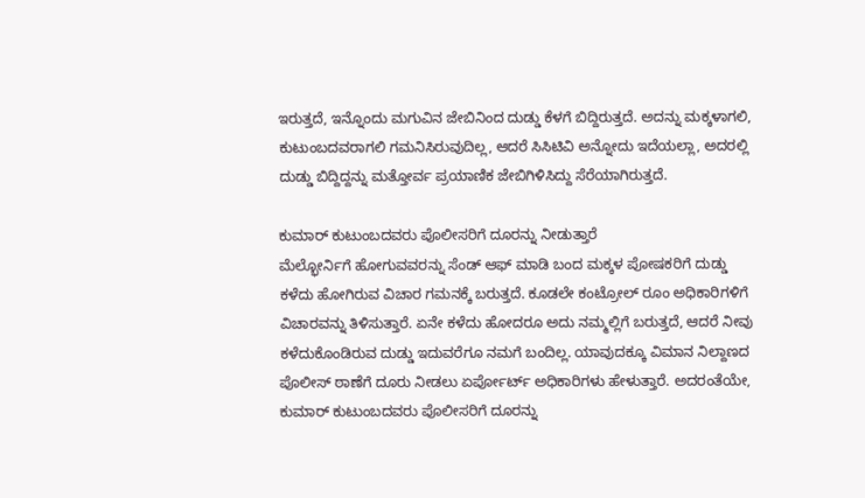ಇರುತ್ತದೆ, ಇನ್ನೊಂದು ಮಗುವಿನ ಜೇಬಿನಿಂದ ದುಡ್ಡು ಕೆಳಗೆ ಬಿದ್ದಿರುತ್ತದೆ. ಅದನ್ನು ಮಕ್ಕಳಾಗಲಿ, ಕುಟುಂಬದವರಾಗಲಿ ಗಮನಿಸಿರುವುದಿಲ್ಲ, ಆದರೆ ಸಿಸಿಟಿವಿ ಅನ್ನೋದು ಇದೆಯಲ್ಲಾ, ಅದರಲ್ಲಿ ದುಡ್ಡು ಬಿದ್ದಿದ್ದನ್ನು ಮತ್ತೋರ್ವ ಪ್ರಯಾಣಿಕ ಜೇಬಿಗಿಳಿಸಿದ್ದು ಸೆರೆಯಾಗಿರುತ್ತದೆ.

ಕುಮಾರ್ ಕುಟುಂಬದವರು ಪೊಲೀಸರಿಗೆ ದೂರನ್ನು ನೀಡುತ್ತಾರೆ
ಮೆಲ್ಭೋರ್ನಿಗೆ ಹೋಗುವವರನ್ನು ಸೆಂಡ್ ಆಫ್ ಮಾಡಿ ಬಂದ ಮಕ್ಕಳ ಪೋಷಕರಿಗೆ ದುಡ್ಡು ಕಳೆದು ಹೋಗಿರುವ ವಿಚಾರ ಗಮನಕ್ಕೆ ಬರುತ್ತದೆ. ಕೂಡಲೇ ಕಂಟ್ರೋಲ್ ರೂಂ ಅಧಿಕಾರಿಗಳಿಗೆ ವಿಚಾರವನ್ನು ತಿಳಿಸುತ್ತಾರೆ. ಏನೇ ಕಳೆದು ಹೋದರೂ ಅದು ನಮ್ಮಲ್ಲಿಗೆ ಬರುತ್ತದೆ, ಆದರೆ ನೀವು ಕಳೆದುಕೊಂಡಿರುವ ದುಡ್ಡು ಇದುವರೆಗೂ ನಮಗೆ ಬಂದಿಲ್ಲ. ಯಾವುದಕ್ಕೂ ವಿಮಾನ ನಿಲ್ದಾಣದ ಪೊಲೀಸ್ ಠಾಣೆಗೆ ದೂರು ನೀಡಲು ಏರ್ಪೋರ್ಟ್ ಅಧಿಕಾರಿಗಳು ಹೇಳುತ್ತಾರೆ. ಅದರಂತೆಯೇ, ಕುಮಾರ್ ಕುಟುಂಬದವರು ಪೊಲೀಸರಿಗೆ ದೂರನ್ನು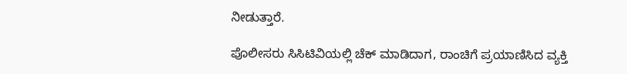ನೀಡುತ್ತಾರೆ.

ಪೊಲೀಸರು ಸಿಸಿಟಿವಿಯಲ್ಲಿ ಚೆಕ್ ಮಾಡಿದಾಗ, ರಾಂಚಿಗೆ ಪ್ರಯಾಣಿಸಿದ ವ್ಯಕ್ತಿ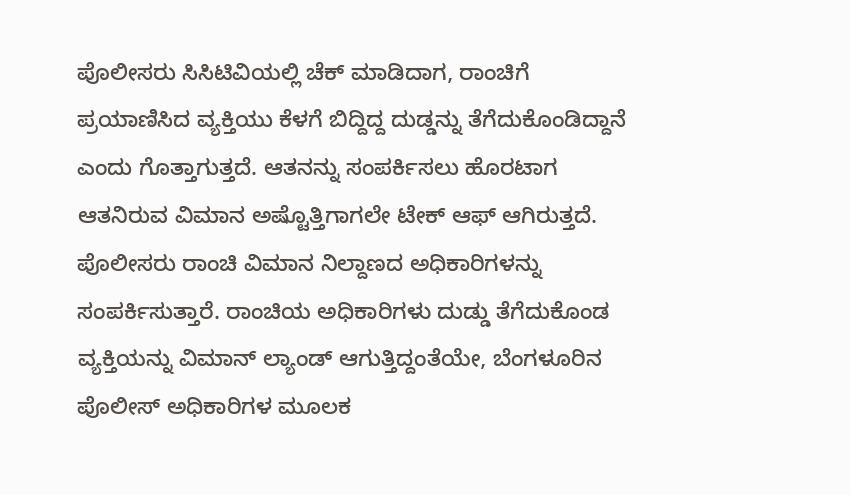ಪೊಲೀಸರು ಸಿಸಿಟಿವಿಯಲ್ಲಿ ಚೆಕ್ ಮಾಡಿದಾಗ, ರಾಂಚಿಗೆ ಪ್ರಯಾಣಿಸಿದ ವ್ಯಕ್ತಿಯು ಕೆಳಗೆ ಬಿದ್ದಿದ್ದ ದುಡ್ಡನ್ನು ತೆಗೆದುಕೊಂಡಿದ್ದಾನೆ ಎಂದು ಗೊತ್ತಾಗುತ್ತದೆ. ಆತನನ್ನು ಸಂಪರ್ಕಿಸಲು ಹೊರಟಾಗ ಆತನಿರುವ ವಿಮಾನ ಅಷ್ಟೊತ್ತಿಗಾಗಲೇ ಟೇಕ್ ಆಫ್ ಆಗಿರುತ್ತದೆ. ಪೊಲೀಸರು ರಾಂಚಿ ವಿಮಾನ ನಿಲ್ದಾಣದ ಅಧಿಕಾರಿಗಳನ್ನು ಸಂಪರ್ಕಿಸುತ್ತಾರೆ. ರಾಂಚಿಯ ಅಧಿಕಾರಿಗಳು ದುಡ್ಡು ತೆಗೆದುಕೊಂಡ ವ್ಯಕ್ತಿಯನ್ನು ವಿಮಾನ್ ಲ್ಯಾಂಡ್ ಆಗುತ್ತಿದ್ದಂತೆಯೇ, ಬೆಂಗಳೂರಿನ ಪೊಲೀಸ್ ಅಧಿಕಾರಿಗಳ ಮೂಲಕ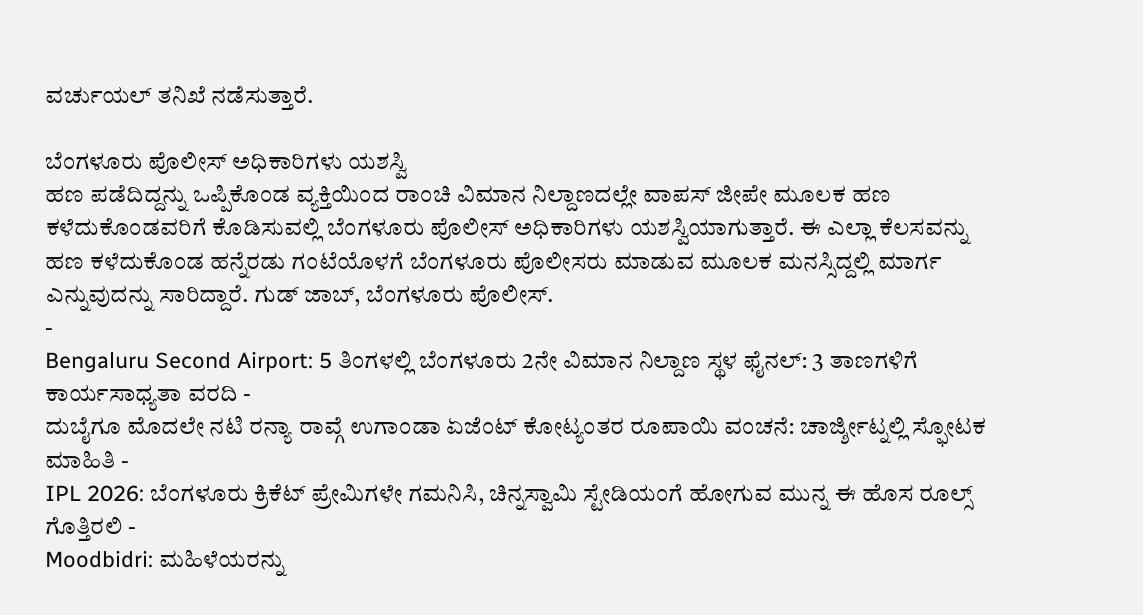ವರ್ಚುಯಲ್ ತನಿಖೆ ನಡೆಸುತ್ತಾರೆ.

ಬೆಂಗಳೂರು ಪೊಲೀಸ್ ಅಧಿಕಾರಿಗಳು ಯಶಸ್ವಿ
ಹಣ ಪಡೆದಿದ್ದನ್ನು ಒಪ್ಪಿಕೊಂಡ ವ್ಯಕ್ತಿಯಿಂದ ರಾಂಚಿ ವಿಮಾನ ನಿಲ್ದಾಣದಲ್ಲೇ ವಾಪಸ್ ಜೀಪೇ ಮೂಲಕ ಹಣ ಕಳೆದುಕೊಂಡವರಿಗೆ ಕೊಡಿಸುವಲ್ಲಿ ಬೆಂಗಳೂರು ಪೊಲೀಸ್ ಅಧಿಕಾರಿಗಳು ಯಶಸ್ವಿಯಾಗುತ್ತಾರೆ. ಈ ಎಲ್ಲಾ ಕೆಲಸವನ್ನು ಹಣ ಕಳೆದುಕೊಂಡ ಹನ್ನೆರಡು ಗಂಟೆಯೊಳಗೆ ಬೆಂಗಳೂರು ಪೊಲೀಸರು ಮಾಡುವ ಮೂಲಕ ಮನಸ್ಸಿದ್ದಲ್ಲಿ ಮಾರ್ಗ ಎನ್ನುವುದನ್ನು ಸಾರಿದ್ದಾರೆ. ಗುಡ್ ಜಾಬ್, ಬೆಂಗಳೂರು ಪೊಲೀಸ್.
-
Bengaluru Second Airport: 5 ತಿಂಗಳಲ್ಲಿ ಬೆಂಗಳೂರು 2ನೇ ವಿಮಾನ ನಿಲ್ದಾಣ ಸ್ಥಳ ಫೈನಲ್: 3 ತಾಣಗಳಿಗೆ ಕಾರ್ಯಸಾಧ್ಯತಾ ವರದಿ -
ದುಬೈಗೂ ಮೊದಲೇ ನಟಿ ರನ್ಯಾ ರಾವ್ಗೆ ಉಗಾಂಡಾ ಏಜೆಂಟ್ ಕೋಟ್ಯಂತರ ರೂಪಾಯಿ ವಂಚನೆ: ಚಾರ್ಜ್ಶೀಟ್ನಲ್ಲಿ ಸ್ಫೋಟಕ ಮಾಹಿತಿ -
IPL 2026: ಬೆಂಗಳೂರು ಕ್ರಿಕೆಟ್ ಪ್ರೇಮಿಗಳೇ ಗಮನಿಸಿ, ಚಿನ್ನಸ್ವಾಮಿ ಸ್ಟೇಡಿಯಂಗೆ ಹೋಗುವ ಮುನ್ನ ಈ ಹೊಸ ರೂಲ್ಸ್ ಗೊತ್ತಿರಲಿ -
Moodbidri: ಮಹಿಳೆಯರನ್ನು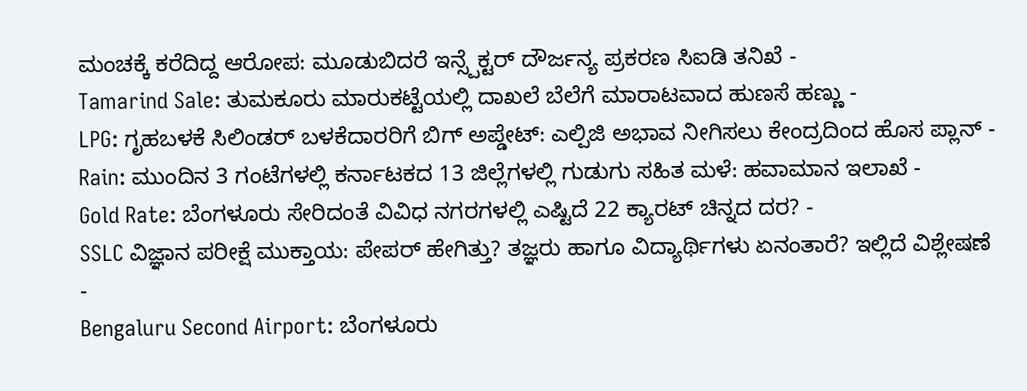ಮಂಚಕ್ಕೆ ಕರೆದಿದ್ದ ಆರೋಪ: ಮೂಡುಬಿದರೆ ಇನ್ಸ್ಪೆಕ್ಟರ್ ದೌರ್ಜನ್ಯ ಪ್ರಕರಣ ಸಿಐಡಿ ತನಿಖೆ -
Tamarind Sale: ತುಮಕೂರು ಮಾರುಕಟ್ಟೆಯಲ್ಲಿ ದಾಖಲೆ ಬೆಲೆಗೆ ಮಾರಾಟವಾದ ಹುಣಸೆ ಹಣ್ಣು -
LPG: ಗೃಹಬಳಕೆ ಸಿಲಿಂಡರ್ ಬಳಕೆದಾರರಿಗೆ ಬಿಗ್ ಅಪ್ಡೇಟ್: ಎಲ್ಪಿಜಿ ಅಭಾವ ನೀಗಿಸಲು ಕೇಂದ್ರದಿಂದ ಹೊಸ ಪ್ಲಾನ್ -
Rain: ಮುಂದಿನ 3 ಗಂಟೆಗಳಲ್ಲಿ ಕರ್ನಾಟಕದ 13 ಜಿಲ್ಲೆಗಳಲ್ಲಿ ಗುಡುಗು ಸಹಿತ ಮಳೆ: ಹವಾಮಾನ ಇಲಾಖೆ -
Gold Rate: ಬೆಂಗಳೂರು ಸೇರಿದಂತೆ ವಿವಿಧ ನಗರಗಳಲ್ಲಿ ಎಷ್ಟಿದೆ 22 ಕ್ಯಾರಟ್ ಚಿನ್ನದ ದರ? -
SSLC ವಿಜ್ಞಾನ ಪರೀಕ್ಷೆ ಮುಕ್ತಾಯ: ಪೇಪರ್ ಹೇಗಿತ್ತು? ತಜ್ಞರು ಹಾಗೂ ವಿದ್ಯಾರ್ಥಿಗಳು ಏನಂತಾರೆ? ಇಲ್ಲಿದೆ ವಿಶ್ಲೇಷಣೆ -
Bengaluru Second Airport: ಬೆಂಗಳೂರು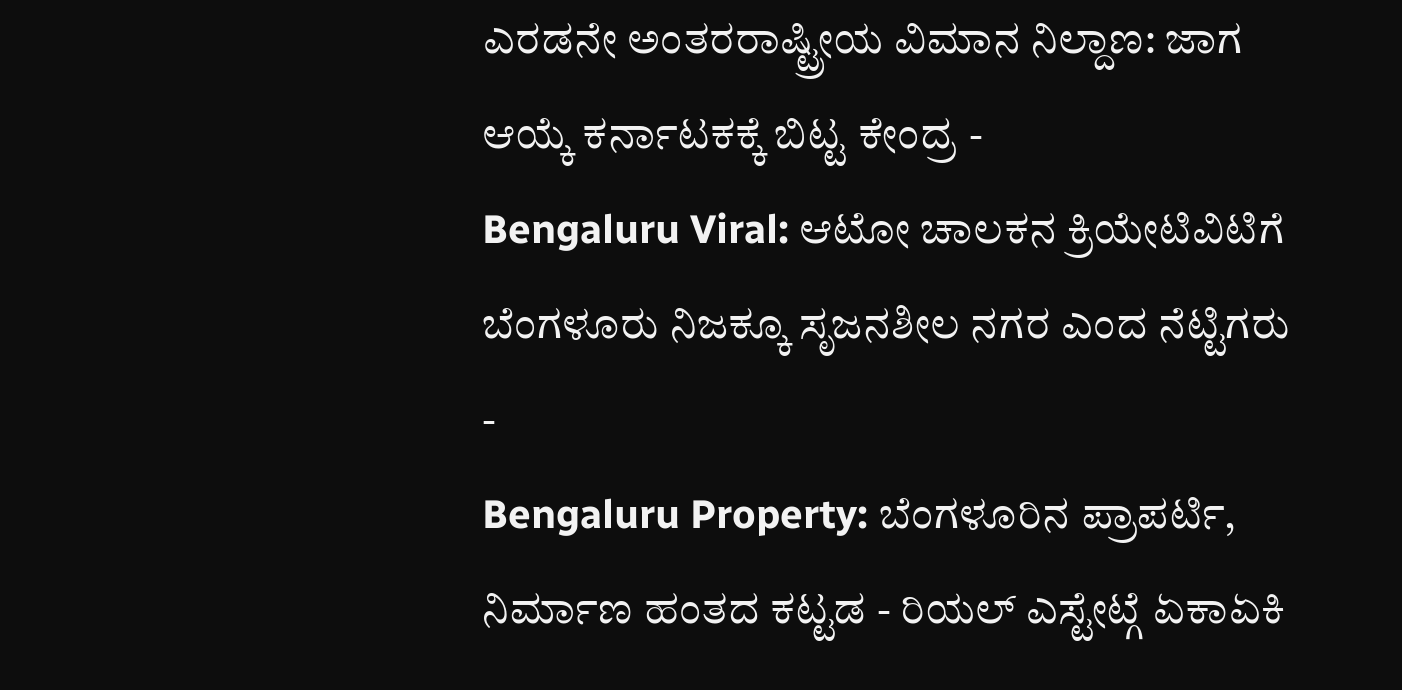ಎರಡನೇ ಅಂತರರಾಷ್ಟ್ರೀಯ ವಿಮಾನ ನಿಲ್ದಾಣ: ಜಾಗ ಆಯ್ಕೆ ಕರ್ನಾಟಕಕ್ಕೆ ಬಿಟ್ಟ ಕೇಂದ್ರ -
Bengaluru Viral: ಆಟೋ ಚಾಲಕನ ಕ್ರಿಯೇಟಿವಿಟಿಗೆ ಬೆಂಗಳೂರು ನಿಜಕ್ಕೂ ಸೃಜನಶೀಲ ನಗರ ಎಂದ ನೆಟ್ಟಿಗರು -
Bengaluru Property: ಬೆಂಗಳೂರಿನ ಪ್ರಾಪರ್ಟಿ, ನಿರ್ಮಾಣ ಹಂತದ ಕಟ್ಟಡ - ರಿಯಲ್ ಎಸ್ಟೇಟ್ಗೆ ಏಕಾಏಕಿ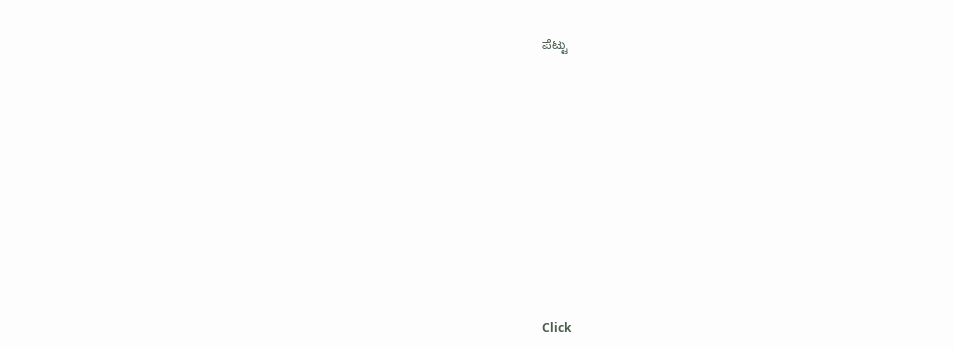ಪೆಟ್ಟು












Click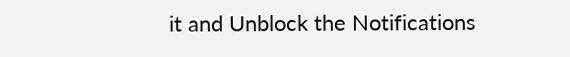it and Unblock the Notifications